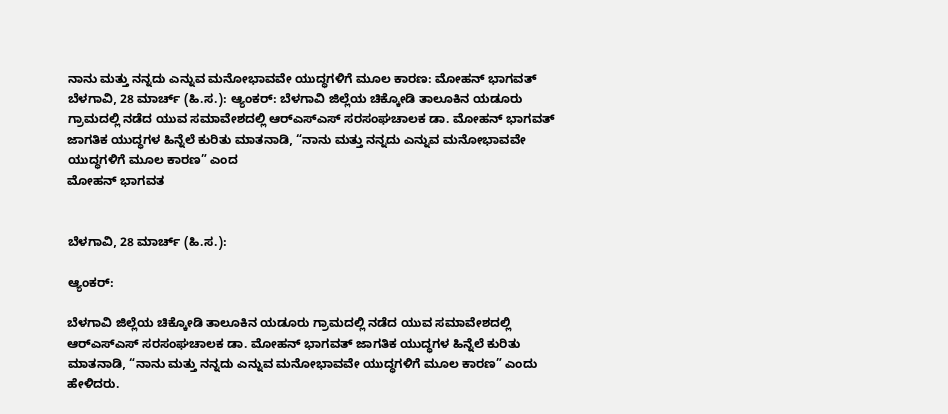ನಾನು ಮತ್ತು ನನ್ನದು ಎನ್ನುವ ಮನೋಭಾವವೇ ಯುದ್ಧಗಳಿಗೆ ಮೂಲ ಕಾರಣ: ಮೋಹನ್ ಭಾಗವತ್
ಬೆಳಗಾವಿ, 28 ಮಾರ್ಚ್ (ಹಿ.ಸ.): ಆ್ಯಂಕರ್: ಬೆಳಗಾವಿ ಜಿಲ್ಲೆಯ ಚಿಕ್ಕೋಡಿ ತಾಲೂಕಿನ ಯಡೂರು ಗ್ರಾಮದಲ್ಲಿ ನಡೆದ ಯುವ ಸಮಾವೇಶದಲ್ಲಿ ಆರ್‌ಎಸ್‌ಎಸ್ ಸರಸಂಘಚಾಲಕ ಡಾ. ಮೋಹನ್ ಭಾಗವತ್ ಜಾಗತಿಕ ಯುದ್ಧಗಳ ಹಿನ್ನೆಲೆ ಕುರಿತು ಮಾತನಾಡಿ, “ನಾನು ಮತ್ತು ನನ್ನದು ಎನ್ನುವ ಮನೋಭಾವವೇ ಯುದ್ಧಗಳಿಗೆ ಮೂಲ ಕಾರಣ” ಎಂದ
ಮೋಹನ್ ಭಾಗವತ


ಬೆಳಗಾವಿ, 28 ಮಾರ್ಚ್ (ಹಿ.ಸ.):

ಆ್ಯಂಕರ್:

ಬೆಳಗಾವಿ ಜಿಲ್ಲೆಯ ಚಿಕ್ಕೋಡಿ ತಾಲೂಕಿನ ಯಡೂರು ಗ್ರಾಮದಲ್ಲಿ ನಡೆದ ಯುವ ಸಮಾವೇಶದಲ್ಲಿ ಆರ್‌ಎಸ್‌ಎಸ್ ಸರಸಂಘಚಾಲಕ ಡಾ. ಮೋಹನ್ ಭಾಗವತ್ ಜಾಗತಿಕ ಯುದ್ಧಗಳ ಹಿನ್ನೆಲೆ ಕುರಿತು ಮಾತನಾಡಿ, “ನಾನು ಮತ್ತು ನನ್ನದು ಎನ್ನುವ ಮನೋಭಾವವೇ ಯುದ್ಧಗಳಿಗೆ ಮೂಲ ಕಾರಣ” ಎಂದು ಹೇಳಿದರು.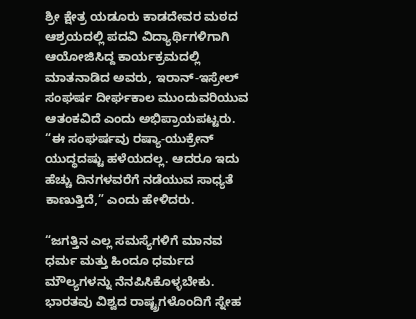ಶ್ರೀ ಕ್ಷೇತ್ರ ಯಡೂರು ಕಾಡದೇವರ ಮಠದ ಆಶ್ರಯದಲ್ಲಿ ಪದವಿ ವಿದ್ಯಾರ್ಥಿಗಳಿಗಾಗಿ ಆಯೋಜಿಸಿದ್ದ ಕಾರ್ಯಕ್ರಮದಲ್ಲಿ ಮಾತನಾಡಿದ ಅವರು, ಇರಾನ್-ಇಸ್ರೇಲ್ ಸಂಘರ್ಷ ದೀರ್ಘಕಾಲ ಮುಂದುವರಿಯುವ ಆತಂಕವಿದೆ ಎಂದು ಅಭಿಪ್ರಾಯಪಟ್ಟರು. “ಈ ಸಂಘರ್ಷವು ರಷ್ಯಾ-ಯುಕ್ರೇನ್ ಯುದ್ಧದಷ್ಟು ಹಳೆಯದಲ್ಲ. ಆದರೂ ಇದು ಹೆಚ್ಚು ದಿನಗಳವರೆಗೆ ನಡೆಯುವ ಸಾಧ್ಯತೆ ಕಾಣುತ್ತಿದೆ,” ಎಂದು ಹೇಳಿದರು.

“ಜಗತ್ತಿನ ಎಲ್ಲ ಸಮಸ್ಯೆಗಳಿಗೆ ಮಾನವ ಧರ್ಮ ಮತ್ತು ಹಿಂದೂ ಧರ್ಮದ ಮೌಲ್ಯಗಳನ್ನು ನೆನಪಿಸಿಕೊಳ್ಳಬೇಕು. ಭಾರತವು ವಿಶ್ವದ ರಾಷ್ಟ್ರಗಳೊಂದಿಗೆ ಸ್ನೇಹ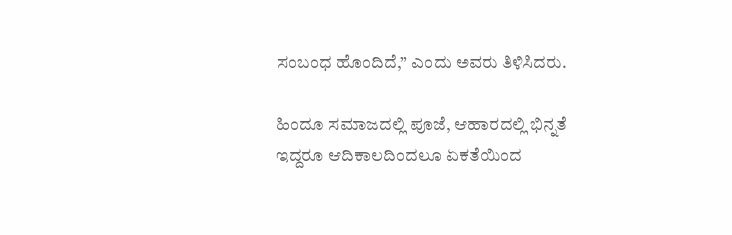ಸಂಬಂಧ ಹೊಂದಿದೆ,” ಎಂದು ಅವರು ತಿಳಿಸಿದರು.

ಹಿಂದೂ ಸಮಾಜದಲ್ಲಿ ಪೂಜೆ, ಆಹಾರದಲ್ಲಿ ಭಿನ್ನತೆ ಇದ್ದರೂ ಆದಿಕಾಲದಿಂದಲೂ ಏಕತೆಯಿಂದ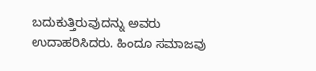ಬದುಕುತ್ತಿರುವುದನ್ನು ಅವರು ಉದಾಹರಿಸಿದರು. ಹಿಂದೂ ಸಮಾಜವು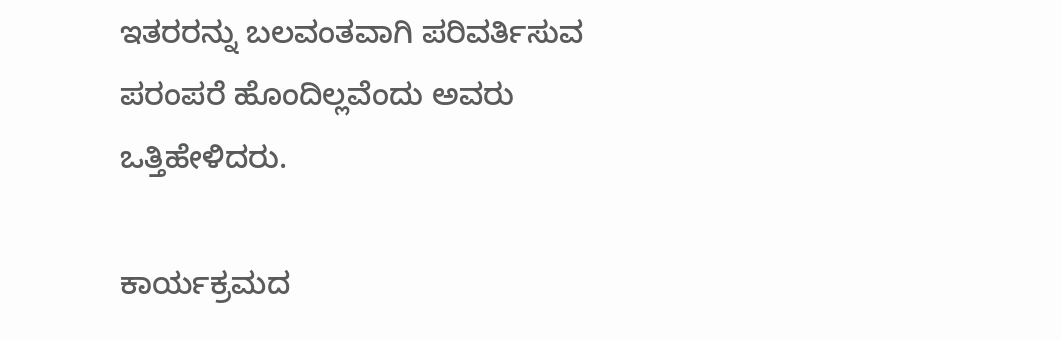ಇತರರನ್ನು ಬಲವಂತವಾಗಿ ಪರಿವರ್ತಿಸುವ ಪರಂಪರೆ ಹೊಂದಿಲ್ಲವೆಂದು ಅವರು ಒತ್ತಿಹೇಳಿದರು.

ಕಾರ್ಯಕ್ರಮದ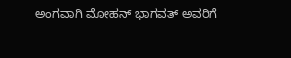ಅಂಗವಾಗಿ ಮೋಹನ್ ಭಾಗವತ್ ಅವರಿಗೆ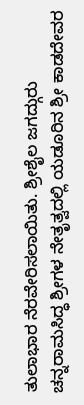ತುಲಾಭಾರ ನೆರವೇರಿಸಲಾಯಿತು. ಶ್ರೀಶೈಲ ಜಗದ್ಗುರು ಚನ್ನರಾಮಸಿದ್ಧ ಶ್ರೀಗಳ ನೇತೃತ್ವದಲ್ಲಿ ಯಡೂರಿನ ಶ್ರೀ ಕಾಡದೇವರ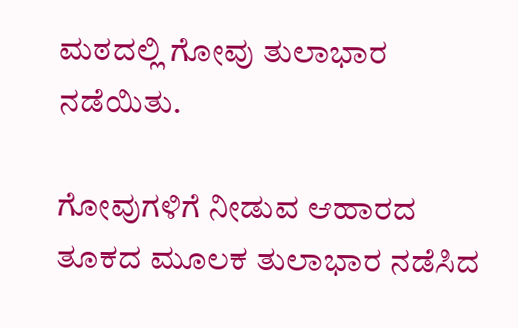ಮಠದಲ್ಲಿ ಗೋವು ತುಲಾಭಾರ ನಡೆಯಿತು.

ಗೋವುಗಳಿಗೆ ನೀಡುವ ಆಹಾರದ ತೂಕದ ಮೂಲಕ ತುಲಾಭಾರ ನಡೆಸಿದ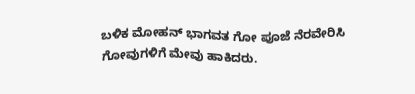ಬಳಿಕ ಮೋಹನ್ ಭಾಗವತ ಗೋ ಪೂಜೆ ನೆರವೇರಿಸಿ ಗೋವುಗಳಿಗೆ ಮೇವು ಹಾಕಿದರು.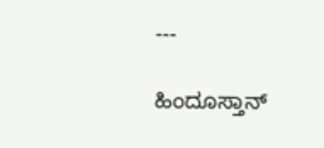---

ಹಿಂದೂಸ್ತಾನ್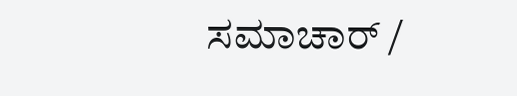ಸಮಾಚಾರ್ /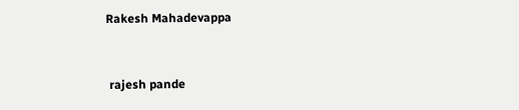Rakesh Mahadevappa


 rajesh pande